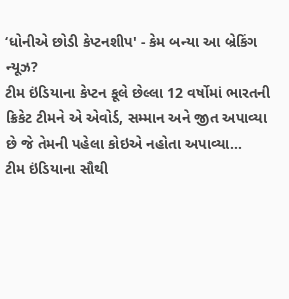‘ધોનીએ છોડી કેપ્ટનશીપ' - કેમ બન્યા આ બ્રેકિંગ ન્યૂઝ?
ટીમ ઇંડિયાના કેપ્ટન કૂલે છેલ્લા 12 વર્ષોમાં ભારતની ક્રિકેટ ટીમને એ એવોર્ડ, સમ્માન અને જીત અપાવ્યા છે જે તેમની પહેલા કોઇએ નહોતા અપાવ્યા...
ટીમ ઇંડિયાના સૌથી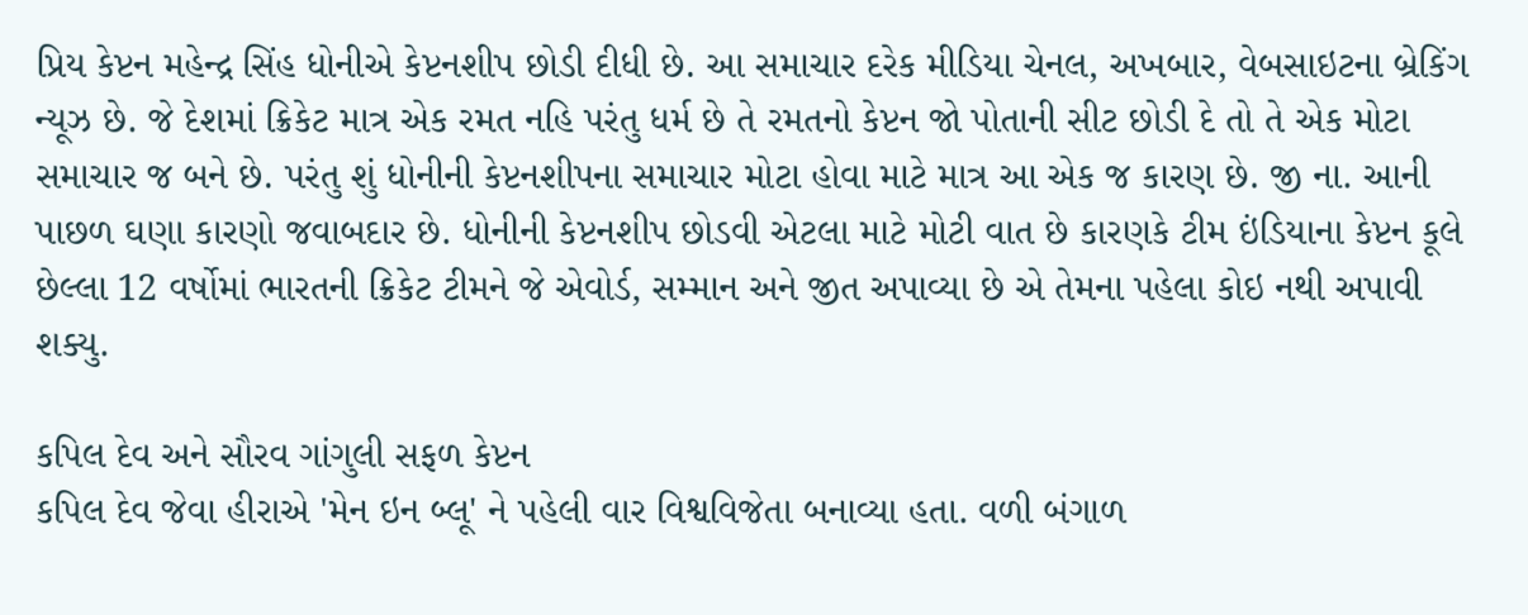પ્રિય કેપ્ટન મહેન્દ્ર સિંહ ધોનીએ કેપ્ટનશીપ છોડી દીધી છે. આ સમાચાર દરેક મીડિયા ચેનલ, અખબાર, વેબસાઇટના બ્રેકિંગ ન્યૂઝ છે. જે દેશમાં ક્રિકેટ માત્ર એક રમત નહિ પરંતુ ધર્મ છે તે રમતનો કેપ્ટન જો પોતાની સીટ છોડી દે તો તે એક મોટા સમાચાર જ બને છે. પરંતુ શું ધોનીની કેપ્ટનશીપના સમાચાર મોટા હોવા માટે માત્ર આ એક જ કારણ છે. જી ના. આની પાછળ ઘણા કારણો જવાબદાર છે. ધોનીની કેપ્ટનશીપ છોડવી એટલા માટે મોટી વાત છે કારણકે ટીમ ઇંડિયાના કેપ્ટન કૂલે છેલ્લા 12 વર્ષોમાં ભારતની ક્રિકેટ ટીમને જે એવોર્ડ, સમ્માન અને જીત અપાવ્યા છે એ તેમના પહેલા કોઇ નથી અપાવી શક્યુ.

કપિલ દેવ અને સૌરવ ગાંગુલી સફળ કેપ્ટન
કપિલ દેવ જેવા હીરાએ 'મેન ઇન બ્લૂ' ને પહેલી વાર વિશ્વવિજેતા બનાવ્યા હતા. વળી બંગાળ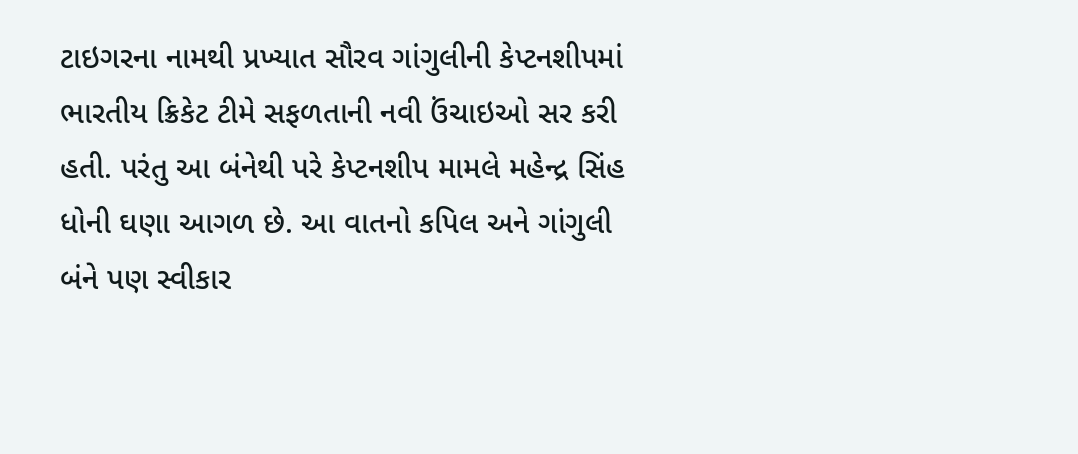ટાઇગરના નામથી પ્રખ્યાત સૌરવ ગાંગુલીની કેપ્ટનશીપમાં ભારતીય ક્રિકેટ ટીમે સફળતાની નવી ઉંચાઇઓ સર કરી હતી. પરંતુ આ બંનેથી પરે કેપ્ટનશીપ મામલે મહેન્દ્ર સિંહ ધોની ઘણા આગળ છે. આ વાતનો કપિલ અને ગાંગુલી બંને પણ સ્વીકાર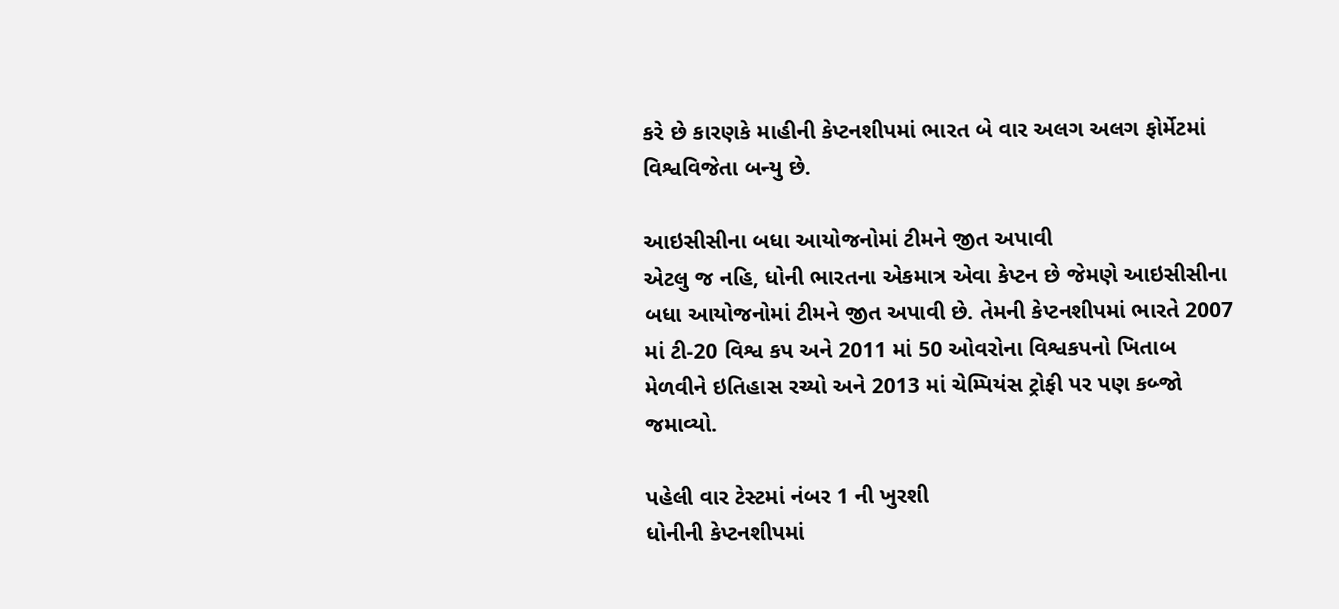કરે છે કારણકે માહીની કેપ્ટનશીપમાં ભારત બે વાર અલગ અલગ ફોર્મેટમાં વિશ્વવિજેતા બન્યુ છે.

આઇસીસીના બધા આયોજનોમાં ટીમને જીત અપાવી
એટલુ જ નહિ, ધોની ભારતના એકમાત્ર એવા કેપ્ટન છે જેમણે આઇસીસીના બધા આયોજનોમાં ટીમને જીત અપાવી છે. તેમની કેપ્ટનશીપમાં ભારતે 2007 માં ટી-20 વિશ્વ કપ અને 2011 માં 50 ઓવરોના વિશ્વકપનો ખિતાબ મેળવીને ઇતિહાસ રચ્યો અને 2013 માં ચેમ્પિયંસ ટ્રોફી પર પણ કબ્જો જમાવ્યો.

પહેલી વાર ટેસ્ટમાં નંબર 1 ની ખુરશી
ધોનીની કેપ્ટનશીપમાં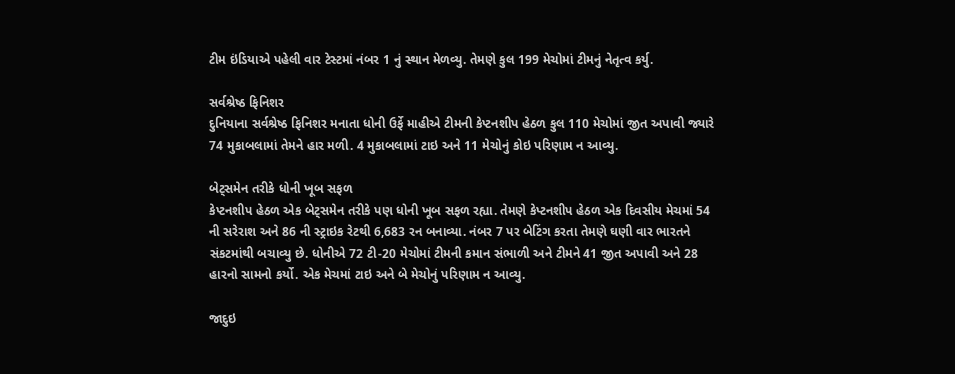ટીમ ઇંડિયાએ પહેલી વાર ટેસ્ટમાં નંબર 1 નું સ્થાન મેળવ્યુ. તેમણે કુલ 199 મેચોમાં ટીમનું નેતૃત્વ કર્યુ.

સર્વશ્રેષ્ઠ ફિનિશર
દુનિયાના સર્વશ્રેષ્ઠ ફિનિશર મનાતા ધોની ઉર્ફે માહીએ ટીમની કેપ્ટનશીપ હેઠળ કુલ 110 મેચોમાં જીત અપાવી જ્યારે 74 મુકાબલામાં તેમને હાર મળી. 4 મુકાબલામાં ટાઇ અને 11 મેચોનું કોઇ પરિણામ ન આવ્યુ.

બેટ્સમેન તરીકે ધોની ખૂબ સફળ
કેપ્ટનશીપ હેઠળ એક બેટ્સમેન તરીકે પણ ધોની ખૂબ સફળ રહ્યા. તેમણે કેપ્ટનશીપ હેઠળ એક દિવસીય મેચમાં 54 ની સરેરાશ અને 86 ની સ્ટ્રાઇક રેટથી 6,683 રન બનાવ્યા. નંબર 7 પર બેટિંગ કરતા તેમણે ઘણી વાર ભારતને સંકટમાંથી બચાવ્યુ છે. ધોનીએ 72 ટી-20 મેચોમાં ટીમની કમાન સંભાળી અને ટીમને 41 જીત અપાવી અને 28 હારનો સામનો કર્યો. એક મેચમાં ટાઇ અને બે મેચોનું પરિણામ ન આવ્યુ.

જાદુઇ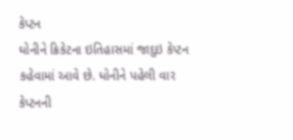કેપ્ટન
ધોનીને ક્રિકેટના ઇતિહાસમાં જાદુઇ કેપ્ટન કહેવામાં આવે છે. ધોનીને પહેલી વાર કેપ્ટનની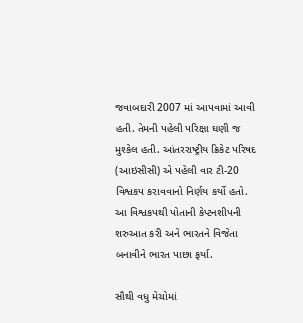જવાબદારી 2007 માં આપવામાં આવી હતી. તેમની પહેલી પરિક્ષા ઘણી જ મુશ્કેલ હતી. આંતરરાષ્ટ્રીય ક્રિકેટ પરિષદ (આઇસીસી) એ પહેલી વાર ટી-20 વિશ્વકપ કરાવવાનો નિર્ણય કર્યો હતો. આ વિશ્વકપથી પોતાની કેપ્ટનશીપની શરુઆત કરી અને ભારતને વિજેતા બનાવીને ભારત પાછા ફર્યા.

સૌથી વધુ મેચોમાં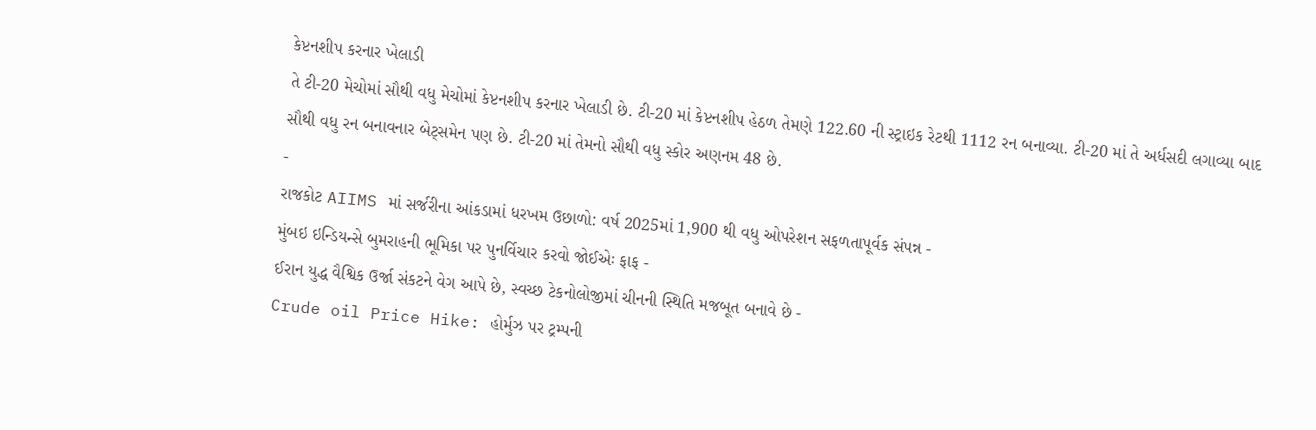કેપ્ટનશીપ કરનાર ખેલાડી
તે ટી-20 મેચોમાં સૌથી વધુ મેચોમાં કેપ્ટનશીપ કરનાર ખેલાડી છે. ટી-20 માં કેપ્ટનશીપ હેઠળ તેમણે 122.60 ની સ્ટ્રાઇક રેટથી 1112 રન બનાવ્યા. ટી-20 માં તે અર્ધસદી લગાવ્યા બાદ સૌથી વધુ રન બનાવનાર બેટ્સમેન પણ છે. ટી-20 માં તેમનો સૌથી વધુ સ્કોર અણનમ 48 છે.
-
રાજકોટ AIIMS માં સર્જરીના આંકડામાં ધરખમ ઉછાળો: વર્ષ 2025માં 1,900 થી વધુ ઓપરેશન સફળતાપૂર્વક સંપન્ન -
મુંબઇ ઇન્ડિયન્સે બુમરાહની ભૂમિકા પર પુનર્વિચાર કરવો જોઈએઃ ફાફ -
ઈરાન યુદ્ધ વૈશ્વિક ઉર્જા સંકટને વેગ આપે છે, સ્વચ્છ ટેકનોલોજીમાં ચીનની સ્થિતિ મજબૂત બનાવે છે -
Crude oil Price Hike: હોર્મુઝ પર ટ્રમ્પની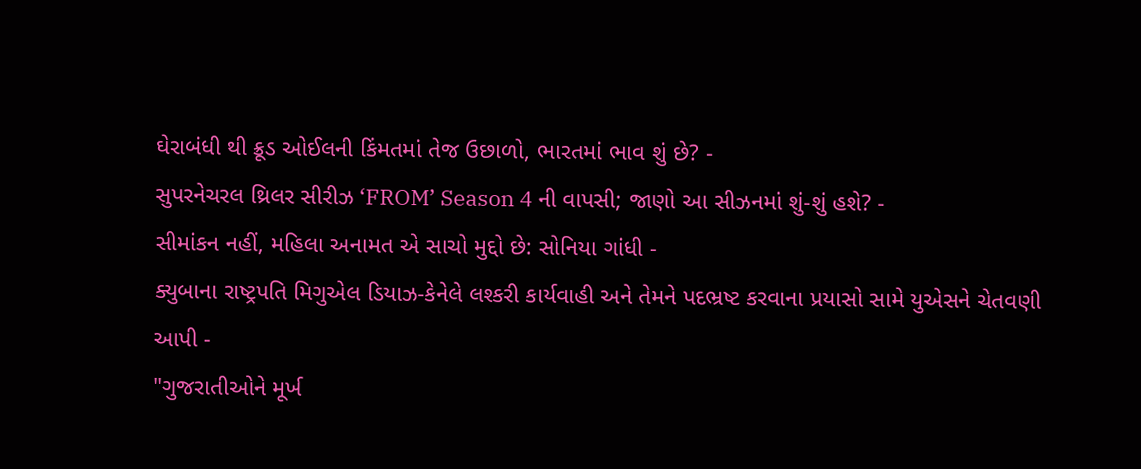ઘેરાબંધી થી ક્રૂડ ઓઈલની કિંમતમાં તેજ ઉછાળો, ભારતમાં ભાવ શું છે? -
સુપરનેચરલ થ્રિલર સીરીઝ ‘FROM’ Season 4 ની વાપસી; જાણો આ સીઝનમાં શું-શું હશે? -
સીમાંકન નહીં, મહિલા અનામત એ સાચો મુદ્દો છે: સોનિયા ગાંધી -
ક્યુબાના રાષ્ટ્રપતિ મિગુએલ ડિયાઝ-કેનેલે લશ્કરી કાર્યવાહી અને તેમને પદભ્રષ્ટ કરવાના પ્રયાસો સામે યુએસને ચેતવણી આપી -
"ગુજરાતીઓને મૂર્ખ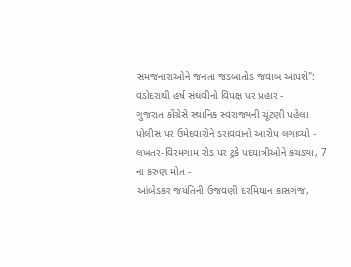સમજનારાઓને જનતા જડબાતોડ જવાબ આપશે": વડોદરાથી હર્ષ સંઘવીનો વિપક્ષ પર પ્રહાર -
ગુજરાત કોંગ્રેસે સ્થાનિક સ્વરાજ્યની ચૂંટણી પહેલા પોલીસ પર ઉમેદવારોને ડરાવવાનો આરોપ લગાવ્યો -
લખતર-વિરમગામ રોડ પર ટ્રકે પદયાત્રીઓને કચડ્યા, 7 ના કરુણ મોત -
આંબેડકર જયંતિની ઉજવણી દરમિયાન કાસગંજ,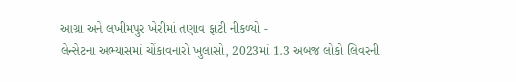આગ્રા અને લખીમપુર ખેરીમાં તણાવ ફાટી નીકળ્યો -
લેન્સેટના અભ્યાસમાં ચોંકાવનારો ખુલાસો, 2023માં 1.3 અબજ લોકો લિવરની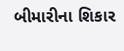બીમારીના શિકાર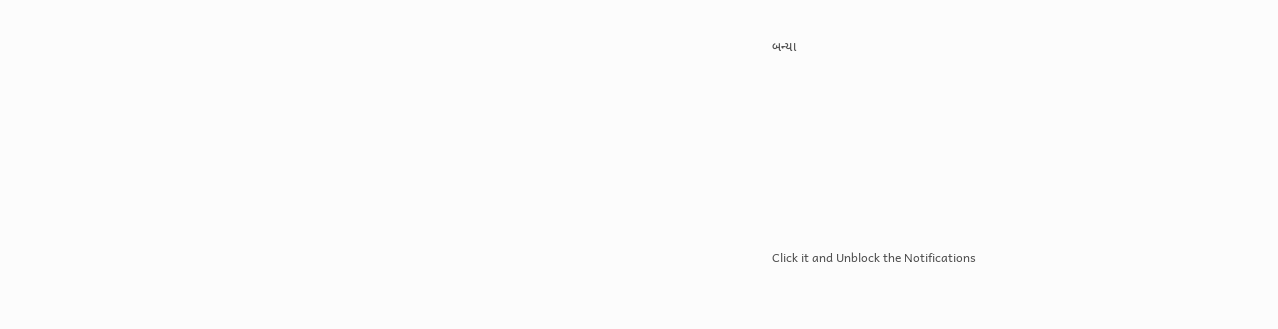બન્યા










Click it and Unblock the Notifications